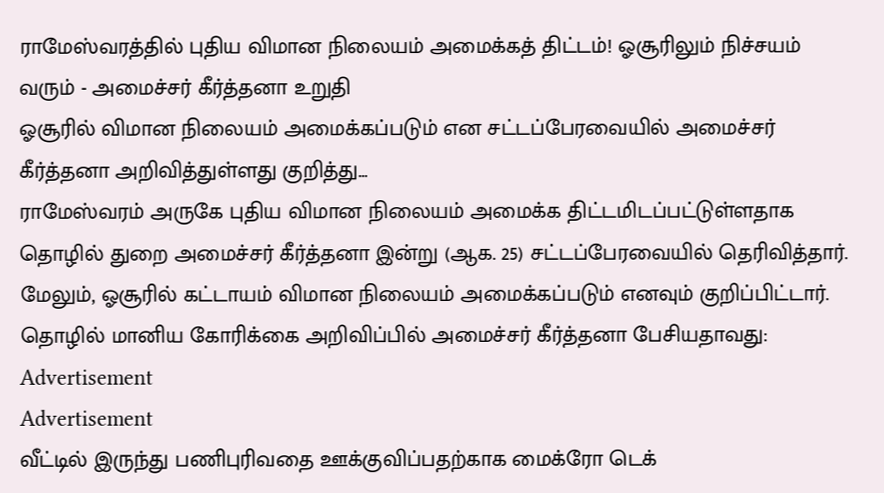ராமேஸ்வரத்தில் புதிய விமான நிலையம் அமைக்கத் திட்டம்! ஓசூரிலும் நிச்சயம் வரும் - அமைச்சர் கீர்த்தனா உறுதி
ஓசூரில் விமான நிலையம் அமைக்கப்படும் என சட்டப்பேரவையில் அமைச்சர் கீர்த்தனா அறிவித்துள்ளது குறித்து...
ராமேஸ்வரம் அருகே புதிய விமான நிலையம் அமைக்க திட்டமிடப்பட்டுள்ளதாக தொழில் துறை அமைச்சர் கீர்த்தனா இன்று (ஆக. 25) சட்டப்பேரவையில் தெரிவித்தார்.
மேலும், ஓசூரில் கட்டாயம் விமான நிலையம் அமைக்கப்படும் எனவும் குறிப்பிட்டார்.
தொழில் மானிய கோரிக்கை அறிவிப்பில் அமைச்சர் கீர்த்தனா பேசியதாவது:
Advertisement
Advertisement
வீட்டில் இருந்து பணிபுரிவதை ஊக்குவிப்பதற்காக மைக்ரோ டெக்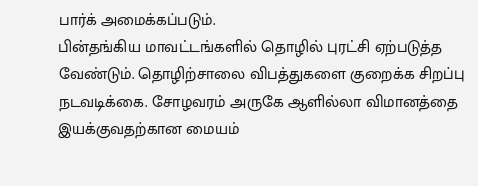பார்க் அமைக்கப்படும்.
பின்தங்கிய மாவட்டங்களில் தொழில் புரட்சி ஏற்படுத்த வேண்டும். தொழிற்சாலை விபத்துகளை குறைக்க சிறப்பு நடவடிக்கை. சோழவரம் அருகே ஆளில்லா விமானத்தை இயக்குவதற்கான மையம்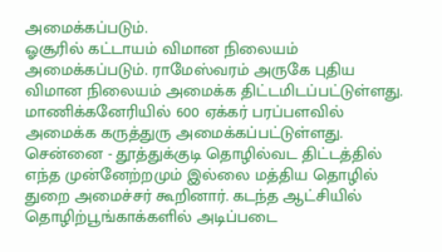அமைக்கப்படும்.
ஓசூரில் கட்டாயம் விமான நிலையம் அமைக்கப்படும். ராமேஸ்வரம் அருகே புதிய விமான நிலையம் அமைக்க திட்டமிடப்பட்டுள்ளது. மாணிக்கனேரியில் 600 ஏக்கர் பரப்பளவில் அமைக்க கருத்துரு அமைக்கப்பட்டுள்ளது.
சென்னை - தூத்துக்குடி தொழில்வட திட்டத்தில் எந்த முன்னேற்றமும் இல்லை மத்திய தொழில் துறை அமைச்சர் கூறினார். கடந்த ஆட்சியில் தொழிற்பூங்காக்களில் அடிப்படை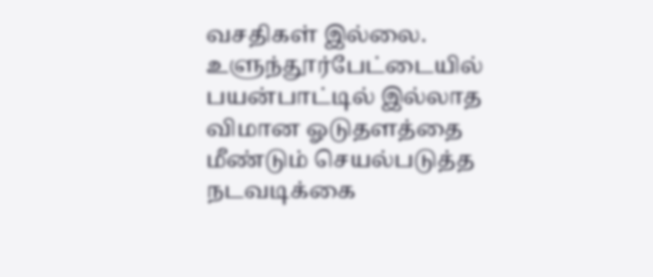வசதிகள் இல்லை.
உளுந்தூர்பேட்டையில் பயன்பாட்டில் இல்லாத விமான ஓடுதளத்தை மீண்டும் செயல்படுத்த நடவடிக்கை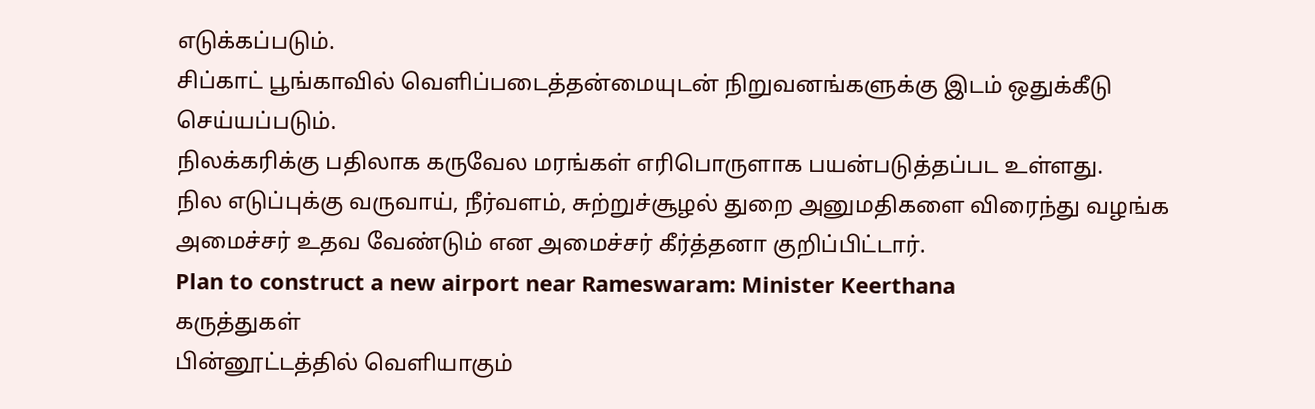எடுக்கப்படும்.
சிப்காட் பூங்காவில் வெளிப்படைத்தன்மையுடன் நிறுவனங்களுக்கு இடம் ஒதுக்கீடு செய்யப்படும்.
நிலக்கரிக்கு பதிலாக கருவேல மரங்கள் எரிபொருளாக பயன்படுத்தப்பட உள்ளது.
நில எடுப்புக்கு வருவாய், நீர்வளம், சுற்றுச்சூழல் துறை அனுமதிகளை விரைந்து வழங்க அமைச்சர் உதவ வேண்டும் என அமைச்சர் கீர்த்தனா குறிப்பிட்டார்.
Plan to construct a new airport near Rameswaram: Minister Keerthana
கருத்துகள்
பின்னூட்டத்தில் வெளியாகும்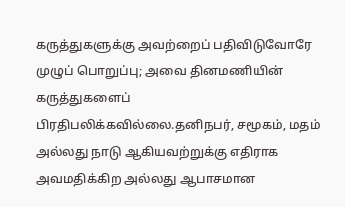கருத்துகளுக்கு அவற்றைப் பதிவிடுவோரே முழுப் பொறுப்பு; அவை தினமணியின் கருத்துகளைப் பிரதிபலிக்கவில்லை.தனிநபர், சமூகம், மதம் அல்லது நாடு ஆகியவற்றுக்கு எதிராக அவமதிக்கிற அல்லது ஆபாசமான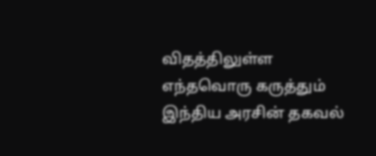விதத்திலுள்ள எந்தவொரு கருத்தும் இந்திய அரசின் தகவல்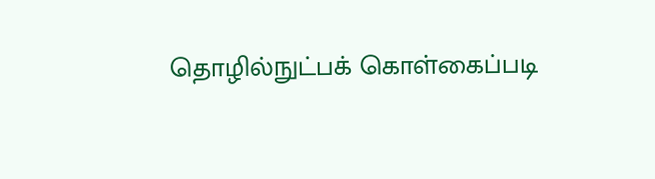தொழில்நுட்பக் கொள்கைப்படி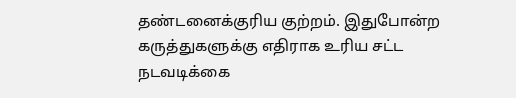தண்டனைக்குரிய குற்றம். இதுபோன்ற கருத்துகளுக்கு எதிராக உரிய சட்ட நடவடிக்கை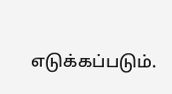எடுக்கப்படும்.